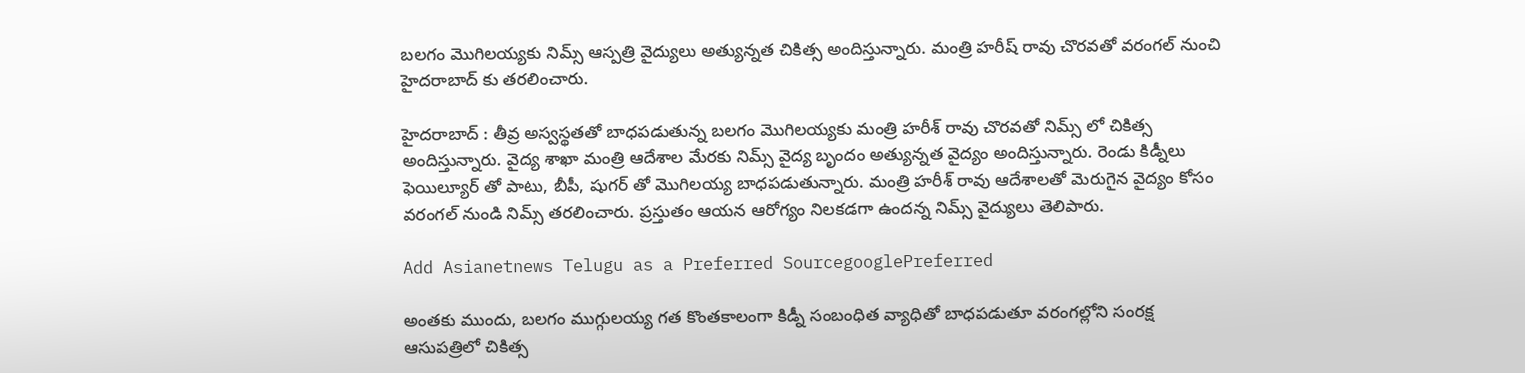బలగం మొగిలయ్యకు నిమ్స్ ఆస్పత్రి వైద్యులు అత్యున్నత చికిత్స అందిస్తున్నారు. మంత్రి హరీష్ రావు చొరవతో వరంగల్ నుంచి హైదరాబాద్ కు తరలించారు.

హైదరాబాద్ : తీవ్ర అస్వస్థతతో బాధపడుతున్న బలగం మొగిలయ్యకు మంత్రి హరీశ్ రావు చొరవతో నిమ్స్ లో చికిత్స అందిస్తున్నారు. వైద్య శాఖా మంత్రి ఆదేశాల మేరకు నిమ్స్ వైద్య బృందం అత్యున్నత వైద్యం అందిస్తున్నారు. రెండు కిడ్నీలు ఫెయిల్యూర్ తో పాటు, బీపీ, షుగర్ తో మొగిలయ్య బాధపడుతున్నారు. మంత్రి హరీశ్ రావు ఆదేశాలతో మెరుగైన వైద్యం కోసం వరంగల్ నుండి నిమ్స్ తరలించారు. ప్రస్తుతం ఆయన ఆరోగ్యం నిలకడగా ఉందన్న నిమ్స్ వైద్యులు తెలిపారు.

Add Asianetnews Telugu as a Preferred SourcegooglePreferred

అంతకు ముందు, బలగం ముగ్గులయ్య గత కొంతకాలంగా కిడ్నీ సంబంధిత వ్యాధితో బాధపడుతూ వరంగల్లోని సంరక్ష ఆసుపత్రిలో చికిత్స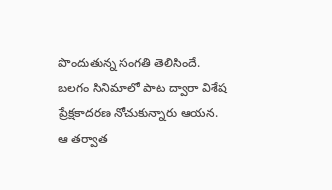పొందుతున్న సంగతి తెలిసిందే. బలగం సినిమాలో పాట ద్వారా విశేష ప్రేక్షకాదరణ నోచుకున్నారు ఆయన. ఆ తర్వాత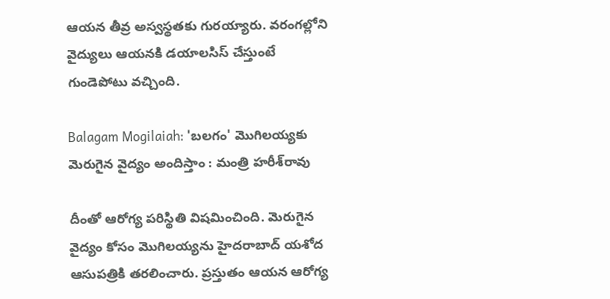ఆయన తీవ్ర అస్వస్థతకు గురయ్యారు. వరంగల్లోని వైద్యులు ఆయనకి డయాలసిస్ చేస్తుంటే గుండెపోటు వచ్చింది.

Balagam Mogilaiah: 'బలగం' మొగిలయ్య‌కు మెరుగైన వైద్యం అందిస్తాం : మంత్రి హ‌రీశ్‌రావు

దీంతో ఆరోగ్య పరిస్థితి విషమించింది. మెరుగైన వైద్యం కోసం మొగిలయ్యను హైదరాబాద్ యశోద ఆసుపత్రికి తరలించారు. ప్రస్తుతం ఆయన ఆరోగ్య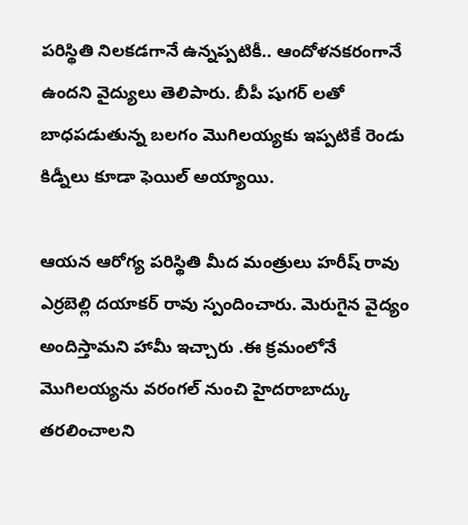పరిస్థితి నిలకడగానే ఉన్నప్పటికీ.. ఆందోళనకరంగానే ఉందని వైద్యులు తెలిపారు. బీపీ షుగర్ లతో బాధపడుతున్న బలగం మొగిలయ్యకు ఇప్పటికే రెండు కిడ్నీలు కూడా ఫెయిల్ అయ్యాయి.

ఆయన ఆరోగ్య పరిస్థితి మీద మంత్రులు హరీష్ రావు ఎర్రబెల్లి దయాకర్ రావు స్పందించారు. మెరుగైన వైద్యం అందిస్తామని హామీ ఇచ్చారు .ఈ క్రమంలోనే మొగిలయ్యను వరంగల్ నుంచి హైదరాబాద్కు తరలించాలని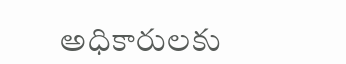అధికారులకు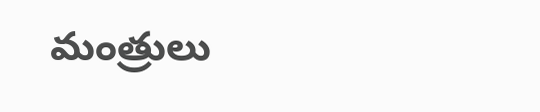మంత్రులు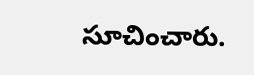సూచించారు.